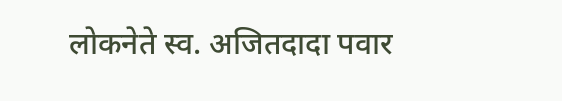लोकनेते स्व. अजितदादा पवार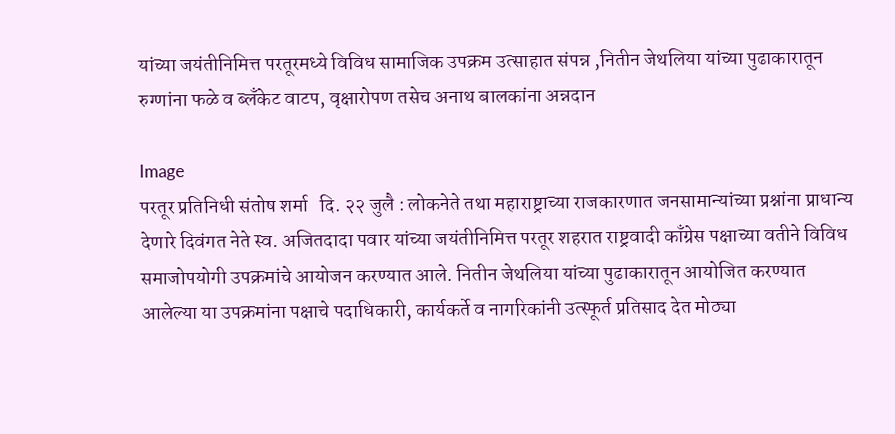यांच्या जयंतीनिमित्त परतूरमध्ये विविध सामाजिक उपक्रम उत्साहात संपन्न ,नितीन जेथलिया यांच्या पुढाकारातून रुग्णांना फळे व ब्लँकेट वाटप, वृक्षारोपण तसेच अनाथ बालकांना अन्नदान

Image
परतूर प्रतिनिधी संतोष शर्मा   दि. २२ जुलै : लोकनेते तथा महाराष्ट्राच्या राजकारणात जनसामान्यांच्या प्रश्नांना प्राधान्य देणारे दिवंगत नेते स्व. अजितदादा पवार यांच्या जयंतीनिमित्त परतूर शहरात राष्ट्रवादी काँग्रेस पक्षाच्या वतीने विविध समाजोपयोगी उपक्रमांचे आयोजन करण्यात आले. नितीन जेथलिया यांच्या पुढाकारातून आयोजित करण्यात आलेल्या या उपक्रमांना पक्षाचे पदाधिकारी, कार्यकर्ते व नागरिकांनी उत्स्फूर्त प्रतिसाद देत मोठ्या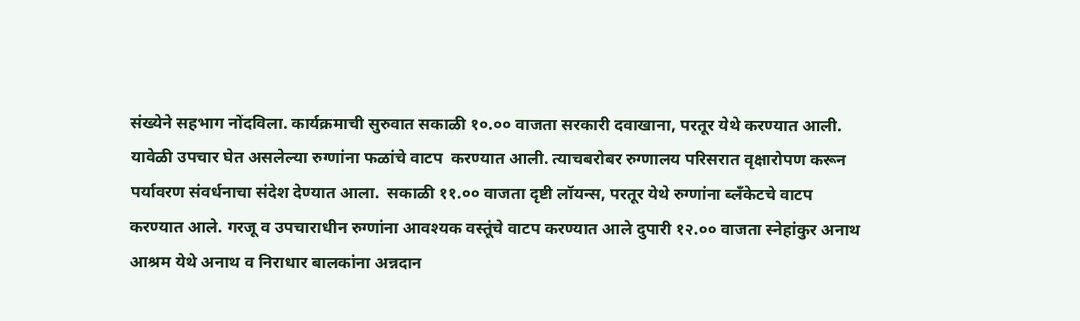संख्येने सहभाग नोंदविला. कार्यक्रमाची सुरुवात सकाळी १०.०० वाजता सरकारी दवाखाना, परतूर येथे करण्यात आली. यावेळी उपचार घेत असलेल्या रुग्णांना फळांचे वाटप  करण्यात आली. त्याचबरोबर रुग्णालय परिसरात वृक्षारोपण करून पर्यावरण संवर्धनाचा संदेश देण्यात आला.  सकाळी ११.०० वाजता दृष्टी लॉयन्स, परतूर येथे रुग्णांना ब्लँकेटचे वाटप करण्यात आले. गरजू व उपचाराधीन रुग्णांना आवश्यक वस्तूंचे वाटप करण्यात आले दुपारी १२.०० वाजता स्नेहांकुर अनाथ आश्रम येथे अनाथ व निराधार बालकांना अन्नदान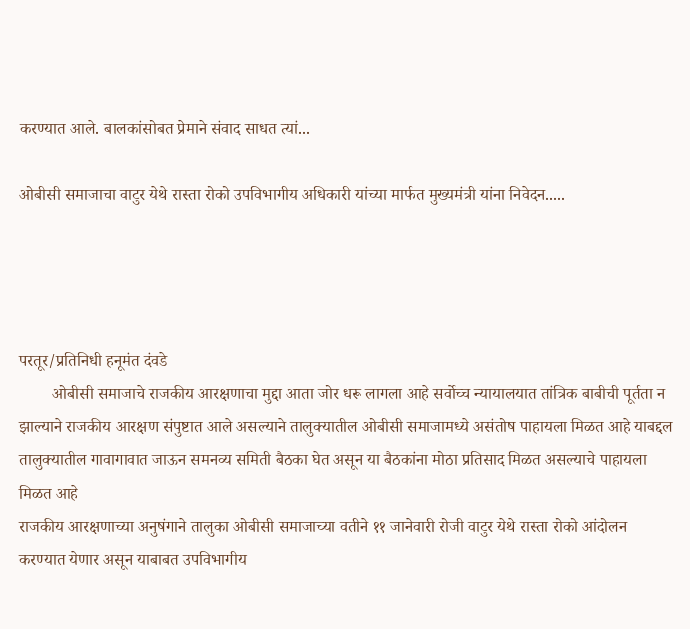करण्यात आले. बालकांसोबत प्रेमाने संवाद साधत त्यां...

ओबीसी समाजाचा वाटुर येथे रास्ता रोको उपविभागीय अधिकारी यांच्या मार्फत मुख्यमंत्री यांना निवेदन.....




परतूर/प्रतिनिधी हनूमंत दंवडे
        ओबीसी समाजाचे राजकीय आरक्षणाचा मुद्दा आता जोर धरू लागला आहे सर्वोच्च न्यायालयात तांत्रिक बाबीची पूर्तता न झाल्याने राजकीय आरक्षण संपुष्टात आले असल्याने तालुक्यातील ओबीसी समाजामध्ये असंतोष पाहायला मिळत आहे याबद्दल तालुक्यातील गावागावात जाऊन समनव्य समिती बैठका घेत असून या बैठकांना मोठा प्रतिसाद मिळत असल्याचे पाहायला मिळत आहे
राजकीय आरक्षणाच्या अनुषंगाने तालुका ओबीसी समाजाच्या वतीने ११ जानेवारी रोजी वाटुर येथे रास्ता रोको आंदोलन करण्यात येणार असून याबाबत उपविभागीय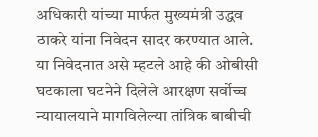अधिकारी यांच्या मार्फत मुख्यमंत्री उद्धव ठाकरे यांना निवेदन सादर करण्यात आले.
या निवेदनात असे म्हटले आहे की ओबीसी घटकाला घटनेने दिलेले आरक्षण सर्वोच्च न्यायालयाने मागविलेल्या तांत्रिक बाबीची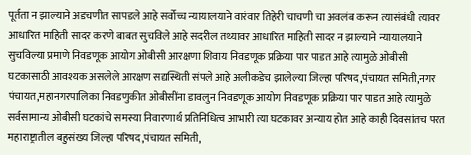पूर्तता न झाल्याने अडचणीत सापडले आहे सर्वोच्च न्यायालयाने वारंवार तिहेरी चाचणी चा अवलंब करून त्यासंबंधी त्यावर आधारित माहिती सादर करणे बाबत सुचविले आहे सदरील तथ्यावर आधारित माहिती सादर न झाल्याने न्यायालयाने सुचविल्या प्रमाणे निवडणूक आयोग ओबीसी आरक्षणा शिवाय निवडणूक प्रक्रिया पार पाडत आहे त्यामुळे ओबीसी घटकासाठी आवश्यक असलेले आरक्षण सद्यस्थिती संपले आहे अलीकडेच झालेल्या जिल्हा परिषद,पंचायत समिती,नगर पंचायत,महानगरपालिका निवडणुकीत ओबीसींना डावलुन निवडणूक आयोग निवडणूक प्रक्रिया पार पाडत आहे त्यामुळे सर्वसामान्य ओबीसी घटकांचे समस्या निवारणार्थ प्रतिनिधित्व आभारी त्या घटकावर अन्याय होत आहे काही दिवसांतच परत महाराष्ट्रातील बहुसंख्य जिल्हा परिषद,पंचायत समिती,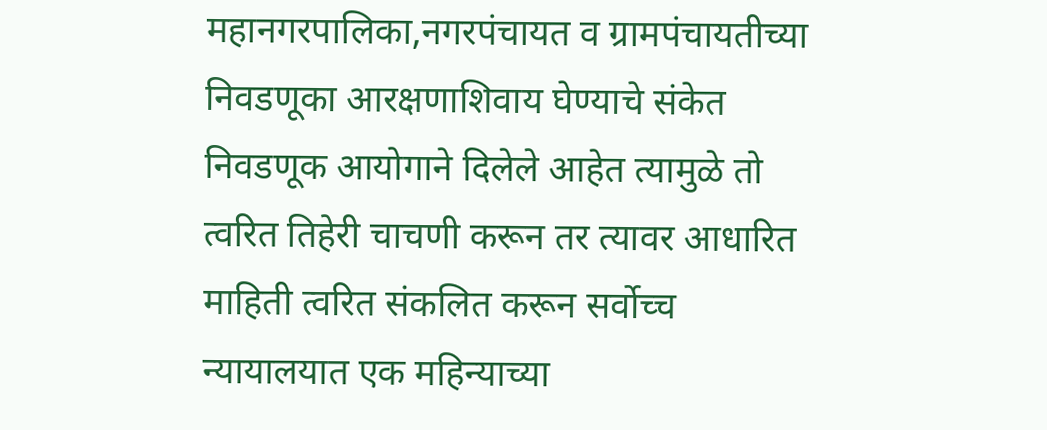महानगरपालिका,नगरपंचायत व ग्रामपंचायतीच्या निवडणूका आरक्षणाशिवाय घेण्याचे संकेत निवडणूक आयोगाने दिलेले आहेत त्यामुळे तो त्वरित तिहेरी चाचणी करून तर त्यावर आधारित माहिती त्वरित संकलित करून सर्वोच्च न्यायालयात एक महिन्याच्या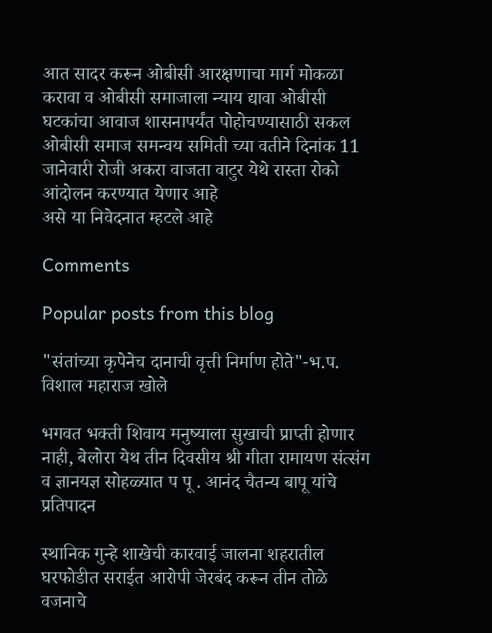आत सादर करून ओबीसी आरक्षणाचा मार्ग मोकळा करावा व ओबीसी समाजाला न्याय द्यावा ओबीसी घटकांचा आवाज शासनापर्यंत पोहोचण्यासाठी सकल ओबीसी समाज समन्वय समिती च्या वतीने दिनांक 11 जानेवारी रोजी अकरा वाजता वाटुर येथे रास्ता रोको आंदोलन करण्यात येणार आहे
असे या निवेदनात म्हटले आहे

Comments

Popular posts from this blog

"संतांच्या कृपेनेच दानाची वृत्ती निर्माण होते"-भ.प. विशाल महाराज खोले

भगवत भक्ती शिवाय मनुष्याला सुखाची प्राप्ती होणार नाही, बेलोरा येथ तीन दिवसीय श्री गीता रामायण संत्संग व ज्ञानयज्ञ सोहळ्यात प पू . आनंद चैतन्य बापू यांचे प्रतिपादन

स्थानिक गुन्हे शाखेची कारवाई जालना शहरातील घरफोडीत सराईत आरोपी जेरबंद करून तीन तोळे वजनाचे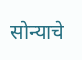सोन्याचे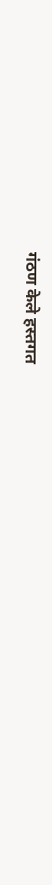गंठण केले हस्तगत